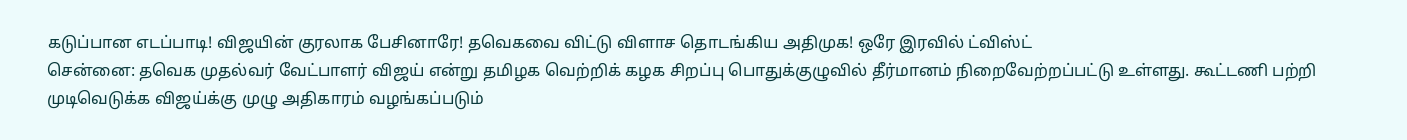கடுப்பான எடப்பாடி! விஜயின் குரலாக பேசினாரே! தவெகவை விட்டு விளாச தொடங்கிய அதிமுக! ஒரே இரவில் ட்விஸ்ட்
சென்னை: தவெக முதல்வர் வேட்பாளர் விஜய் என்று தமிழக வெற்றிக் கழக சிறப்பு பொதுக்குழுவில் தீர்மானம் நிறைவேற்றப்பட்டு உள்ளது. கூட்டணி பற்றி முடிவெடுக்க விஜய்க்கு முழு அதிகாரம் வழங்கப்படும்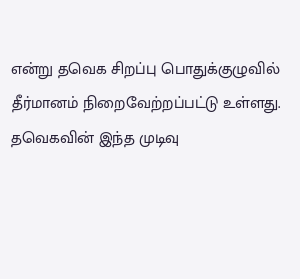என்று தவெக சிறப்பு பொதுக்குழுவில் தீர்மானம் நிறைவேற்றப்பட்டு உள்ளது. தவெகவின் இந்த முடிவு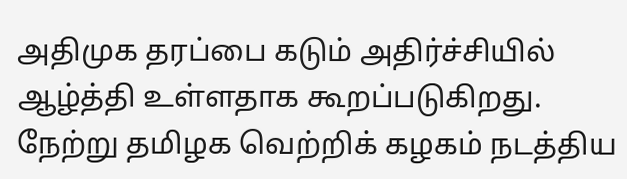அதிமுக தரப்பை கடும் அதிர்ச்சியில் ஆழ்த்தி உள்ளதாக கூறப்படுகிறது.
நேற்று தமிழக வெற்றிக் கழகம் நடத்திய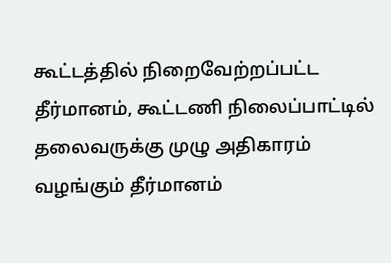கூட்டத்தில் நிறைவேற்றப்பட்ட தீர்மானம், கூட்டணி நிலைப்பாட்டில் தலைவருக்கு முழு அதிகாரம் வழங்கும் தீர்மானம்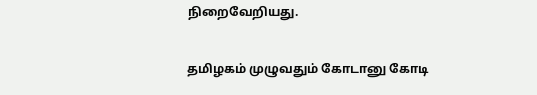நிறைவேறியது.

தமிழகம் முழுவதும் கோடானு கோடி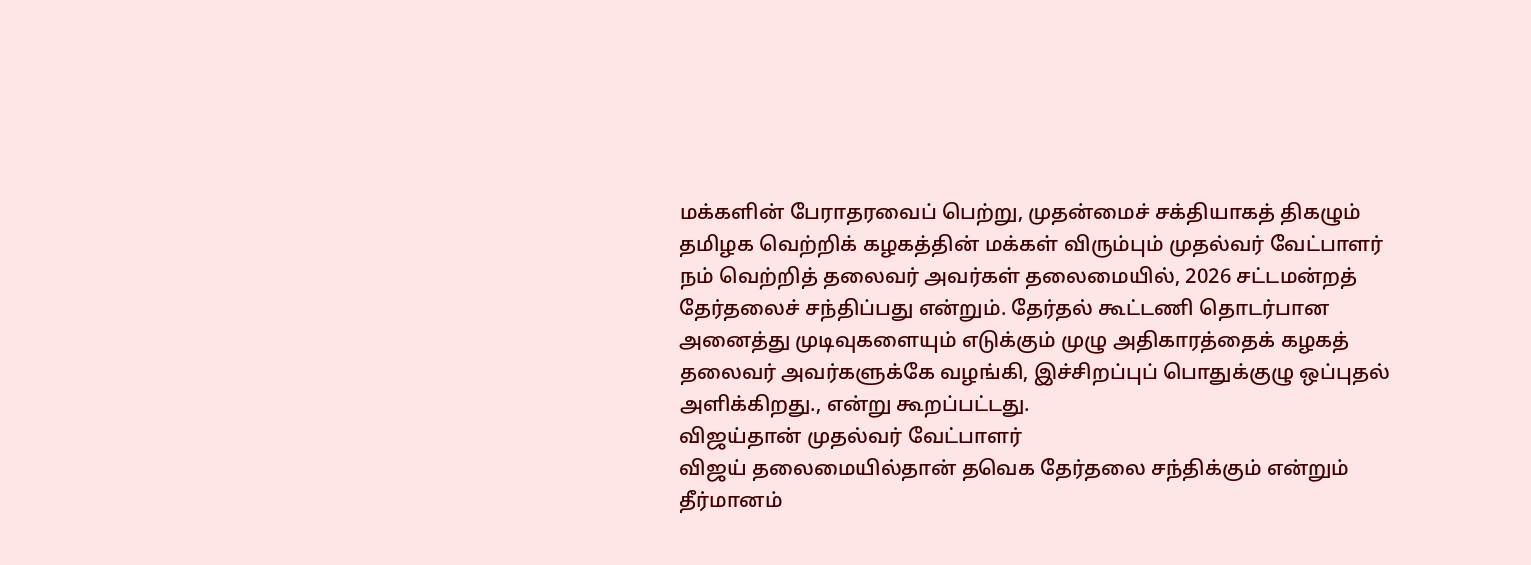மக்களின் பேராதரவைப் பெற்று, முதன்மைச் சக்தியாகத் திகழும் தமிழக வெற்றிக் கழகத்தின் மக்கள் விரும்பும் முதல்வர் வேட்பாளர் நம் வெற்றித் தலைவர் அவர்கள் தலைமையில், 2026 சட்டமன்றத் தேர்தலைச் சந்திப்பது என்றும். தேர்தல் கூட்டணி தொடர்பான அனைத்து முடிவுகளையும் எடுக்கும் முழு அதிகாரத்தைக் கழகத் தலைவர் அவர்களுக்கே வழங்கி, இச்சிறப்புப் பொதுக்குழு ஒப்புதல் அளிக்கிறது., என்று கூறப்பட்டது.
விஜய்தான் முதல்வர் வேட்பாளர்
விஜய் தலைமையில்தான் தவெக தேர்தலை சந்திக்கும் என்றும் தீர்மானம்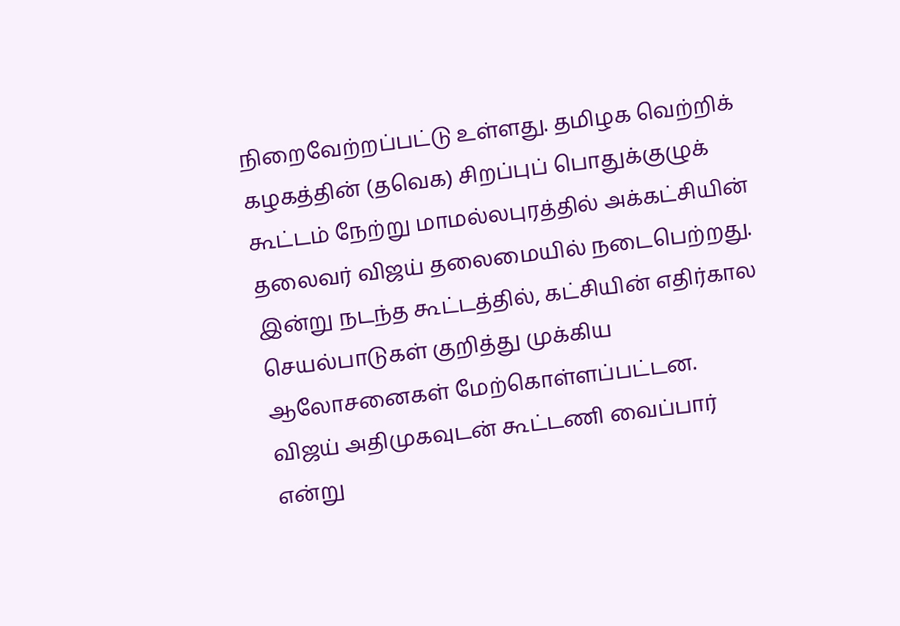நிறைவேற்றப்பட்டு உள்ளது. தமிழக வெற்றிக் கழகத்தின் (தவெக) சிறப்புப் பொதுக்குழுக் கூட்டம் நேற்று மாமல்லபுரத்தில் அக்கட்சியின் தலைவர் விஜய் தலைமையில் நடைபெற்றது. இன்று நடந்த கூட்டத்தில், கட்சியின் எதிர்கால செயல்பாடுகள் குறித்து முக்கிய ஆலோசனைகள் மேற்கொள்ளப்பட்டன.
விஜய் அதிமுகவுடன் கூட்டணி வைப்பார் என்று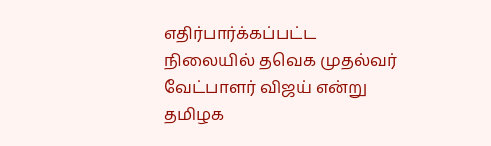எதிர்பார்க்கப்பட்ட நிலையில் தவெக முதல்வர் வேட்பாளர் விஜய் என்று தமிழக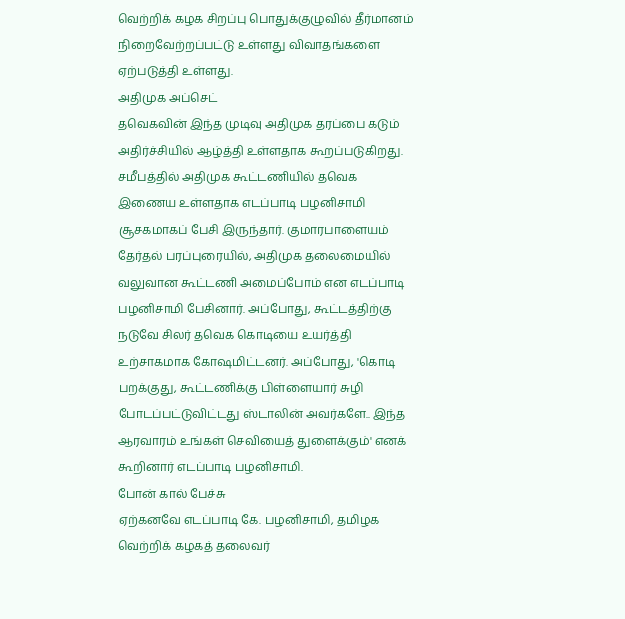வெற்றிக் கழக சிறப்பு பொதுக்குழுவில் தீர்மானம் நிறைவேற்றப்பட்டு உள்ளது விவாதங்களை ஏற்படுத்தி உள்ளது.
அதிமுக அப்செட்
தவெகவின் இந்த முடிவு அதிமுக தரப்பை கடும் அதிர்ச்சியில் ஆழ்த்தி உள்ளதாக கூறப்படுகிறது. சமீபத்தில் அதிமுக கூட்டணியில் தவெக இணைய உள்ளதாக எடப்பாடி பழனிசாமி சூசகமாகப் பேசி இருந்தார். குமாரபாளையம் தேர்தல் பரப்புரையில், அதிமுக தலைமையில் வலுவான கூட்டணி அமைப்போம் என எடப்பாடி பழனிசாமி பேசினார். அப்போது, கூட்டத்திற்கு நடுவே சிலர் தவெக கொடியை உயர்த்தி உற்சாகமாக கோஷமிட்டனர். அப்போது, 'கொடி பறக்குது, கூட்டணிக்கு பிள்ளையார் சுழி போடப்பட்டுவிட்டது ஸ்டாலின் அவர்களே.. இந்த ஆரவாரம் உங்கள் செவியைத் துளைக்கும்' எனக் கூறினார் எடப்பாடி பழனிசாமி.
போன் கால் பேச்சு
ஏற்கனவே எடப்பாடி கே. பழனிசாமி, தமிழக வெற்றிக் கழகத் தலைவர்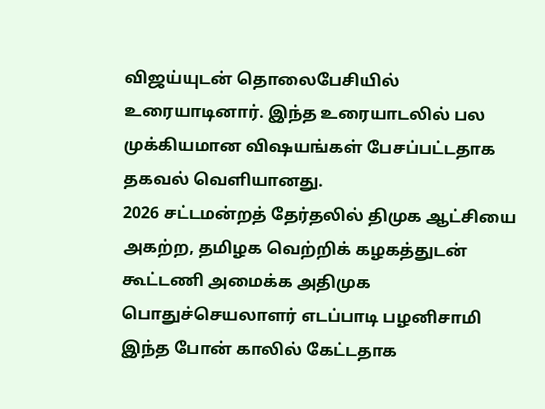விஜய்யுடன் தொலைபேசியில் உரையாடினார். இந்த உரையாடலில் பல முக்கியமான விஷயங்கள் பேசப்பட்டதாக தகவல் வெளியானது.
2026 சட்டமன்றத் தேர்தலில் திமுக ஆட்சியை அகற்ற, தமிழக வெற்றிக் கழகத்துடன் கூட்டணி அமைக்க அதிமுக பொதுச்செயலாளர் எடப்பாடி பழனிசாமி இந்த போன் காலில் கேட்டதாக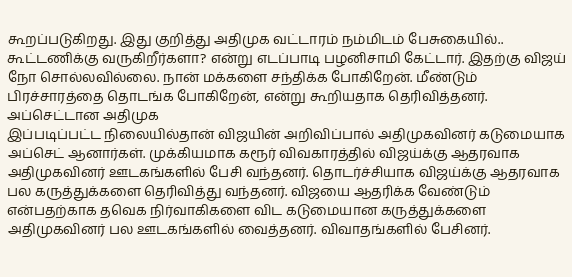கூறப்படுகிறது. இது குறித்து அதிமுக வட்டாரம் நம்மிடம் பேசுகையில்.. கூட்டணிக்கு வருகிறீர்களா? என்று எடப்பாடி பழனிசாமி கேட்டார். இதற்கு விஜய் நோ சொல்லவில்லை. நான் மக்களை சந்திக்க போகிறேன். மீண்டும் பிரச்சாரத்தை தொடங்க போகிறேன், என்று கூறியதாக தெரிவித்தனர்.
அப்செட்டான அதிமுக
இப்படிப்பட்ட நிலையில்தான் விஜயின் அறிவிப்பால் அதிமுகவினர் கடுமையாக அப்செட் ஆனார்கள். முக்கியமாக கரூர் விவகாரத்தில் விஜய்க்கு ஆதரவாக அதிமுகவினர் ஊடகங்களில் பேசி வந்தனர். தொடர்ச்சியாக விஜய்க்கு ஆதரவாக பல கருத்துக்களை தெரிவித்து வந்தனர். விஜயை ஆதரிக்க வேண்டும் என்பதற்காக தவெக நிர்வாகிகளை விட கடுமையான கருத்துக்களை அதிமுகவினர் பல ஊடகங்களில் வைத்தனர். விவாதங்களில் பேசினர்.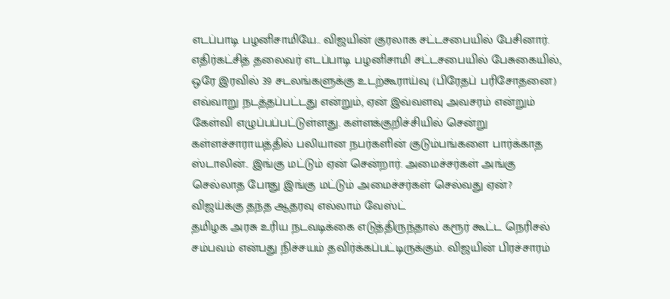எடப்பாடி பழனிசாமியே.. விஜயின் குரலாக சட்டசபையில் பேசினார். எதிர்கட்சித் தலைவர் எடப்பாடி பழனிசாமி சட்டசபையில் பேசுகையில், ஒரே இரவில் 39 சடலங்களுக்கு உடற்கூராய்வு (பிரேதப் பரிசோதனை) எவ்வாறு நடத்தப்பட்டது என்றும், ஏன் இவ்வளவு அவசரம் என்றும் கேள்வி எழுப்பப்பட்டுள்ளது. கள்ளக்குறிச்சியில் சென்று கள்ளச்சாராயத்தில் பலியான நபர்களின் குடும்பங்களை பார்க்காத ஸ்டாலின்.. இங்கு மட்டும் ஏன் சென்றார். அமைச்சர்கள் அங்கு செல்லாத போது இங்கு மட்டும் அமைச்சர்கள் செல்வது ஏன்?
விஜய்க்கு தந்த ஆதரவு எல்லாம் வேஸ்ட்
தமிழக அரசு உரிய நடவடிக்கை எடுத்திருந்தால் கரூர் கூட்ட நெரிசல் சம்பவம் என்பது நிச்சயம் தவிர்க்கப்பட்டிருக்கும். விஜயின் பிரச்சாரம்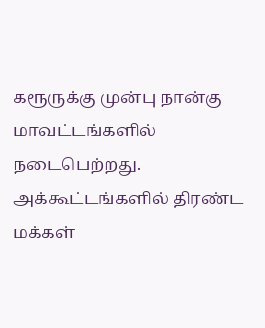கரூருக்கு முன்பு நான்கு மாவட்டங்களில் நடைபெற்றது. அக்கூட்டங்களில் திரண்ட மக்கள்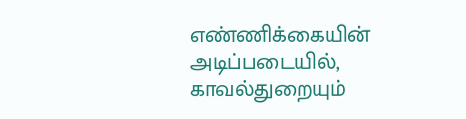எண்ணிக்கையின் அடிப்படையில், காவல்துறையும்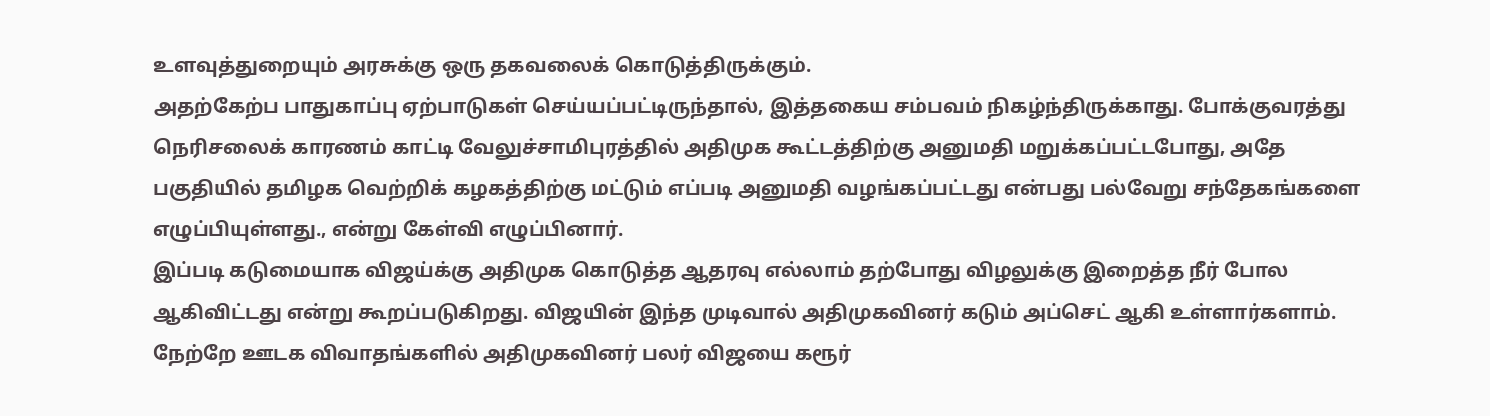உளவுத்துறையும் அரசுக்கு ஒரு தகவலைக் கொடுத்திருக்கும்.
அதற்கேற்ப பாதுகாப்பு ஏற்பாடுகள் செய்யப்பட்டிருந்தால், இத்தகைய சம்பவம் நிகழ்ந்திருக்காது. போக்குவரத்து நெரிசலைக் காரணம் காட்டி வேலுச்சாமிபுரத்தில் அதிமுக கூட்டத்திற்கு அனுமதி மறுக்கப்பட்டபோது, அதே பகுதியில் தமிழக வெற்றிக் கழகத்திற்கு மட்டும் எப்படி அனுமதி வழங்கப்பட்டது என்பது பல்வேறு சந்தேகங்களை எழுப்பியுள்ளது., என்று கேள்வி எழுப்பினார்.
இப்படி கடுமையாக விஜய்க்கு அதிமுக கொடுத்த ஆதரவு எல்லாம் தற்போது விழலுக்கு இறைத்த நீர் போல ஆகிவிட்டது என்று கூறப்படுகிறது. விஜயின் இந்த முடிவால் அதிமுகவினர் கடும் அப்செட் ஆகி உள்ளார்களாம். நேற்றே ஊடக விவாதங்களில் அதிமுகவினர் பலர் விஜயை கரூர்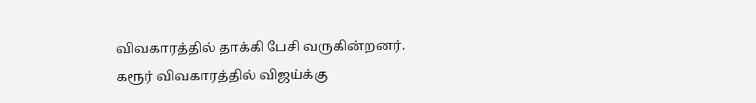விவகாரத்தில் தாக்கி பேசி வருகின்றனர். கரூர் விவகாரத்தில் விஜய்க்கு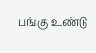பங்கு உண்டு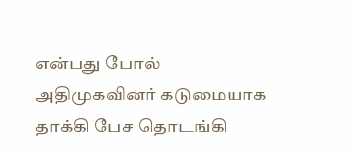என்பது போல் அதிமுகவினர் கடுமையாக தாக்கி பேச தொடங்கி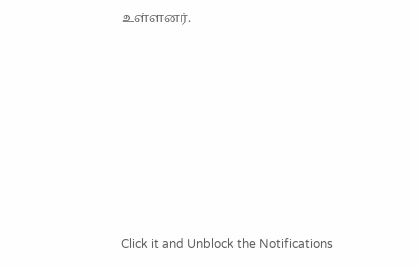உள்ளனர்.












Click it and Unblock the Notifications